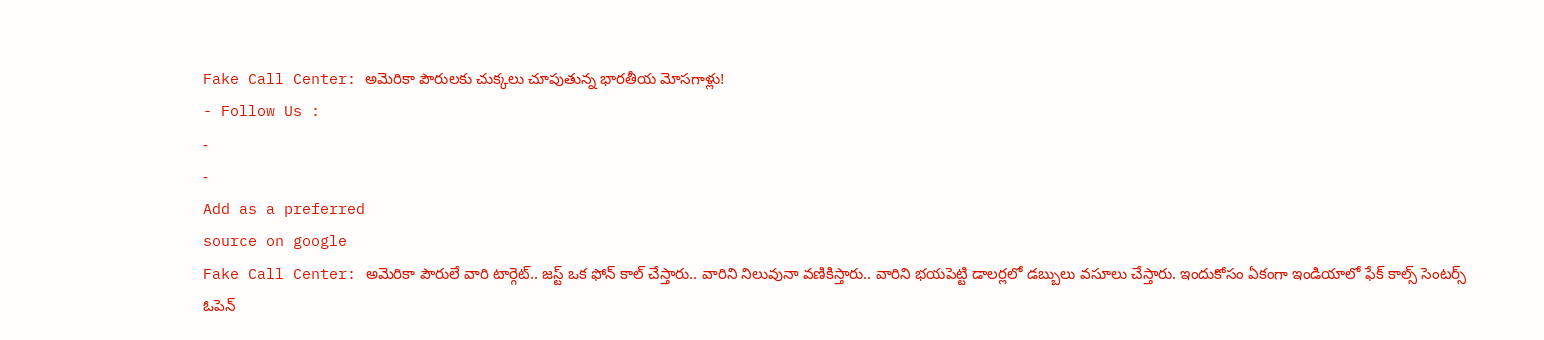Fake Call Center: అమెరికా పౌరులకు చుక్కలు చూపుతున్న భారతీయ మోసగాళ్లు!
- Follow Us :
-
-
Add as a preferred
source on google
Fake Call Center: అమెరికా పౌరులే వారి టార్గెట్.. జస్ట్ ఒక ఫోన్ కాల్ చేస్తారు.. వారిని నిలువునా వణికిస్తారు.. వారిని భయపెట్టి డాలర్లలో డబ్బులు వసూలు చేస్తారు. ఇందుకోసం ఏకంగా ఇండియాలో ఫేక్ కాల్స్ సెంటర్స్ ఓపెన్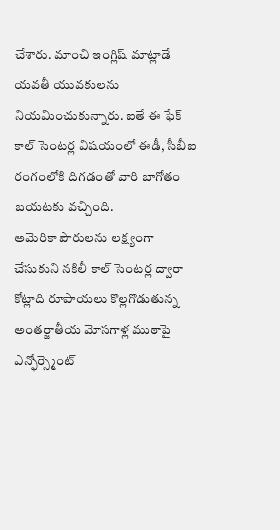చేశారు. మాంచి ఇంగ్లిష్ మాట్లాడే యవతీ యువకులను నియమించుకున్నారు. ఐతే ఈ ఫేక్ కాల్ సెంటర్ల విషయంలో ఈడీ, సీబీఐ రంగంలోకి దిగడంతో వారి బాగోతం బయటకు వచ్చింది.
అమెరికా పౌరులను లక్ష్యంగా చేసుకుని నకిలీ కాల్ సెంటర్ల ద్వారా కోట్లాది రూపాయలు కొల్లగొడుతున్న అంతర్జాతీయ మోసగాళ్ల ముఠాపై ఎన్ఫోర్స్మెంట్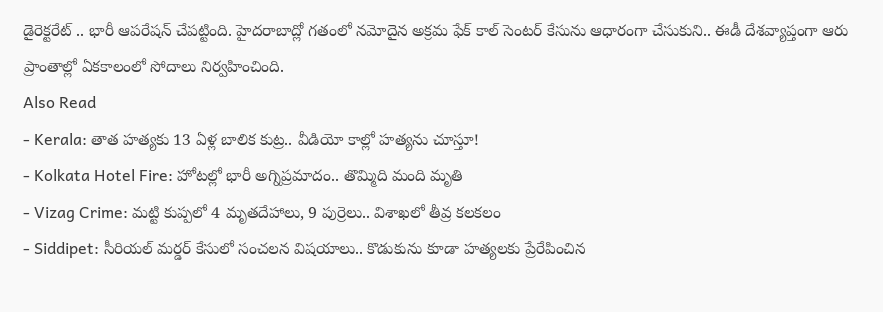డైరెక్టరేట్ .. భారీ ఆపరేషన్ చేపట్టింది. హైదరాబాద్లో గతంలో నమోదైన అక్రమ ఫేక్ కాల్ సెంటర్ కేసును ఆధారంగా చేసుకుని.. ఈడీ దేశవ్యాప్తంగా ఆరు ప్రాంతాల్లో ఏకకాలంలో సోదాలు నిర్వహించింది.
Also Read
- Kerala: తాత హత్యకు 13 ఏళ్ల బాలిక కుట్ర.. వీడియో కాల్లో హత్యను చూస్తూ!
- Kolkata Hotel Fire: హోటల్లో భారీ అగ్నిప్రమాదం.. తొమ్మిది మంది మృతి
- Vizag Crime: మట్టి కుప్పలో 4 మృతదేహాలు, 9 పుర్రెలు.. విశాఖలో తీవ్ర కలకలం
- Siddipet: సీరియల్ మర్డర్ కేసులో సంచలన విషయాలు.. కొడుకును కూడా హత్యలకు ప్రేరేపించిన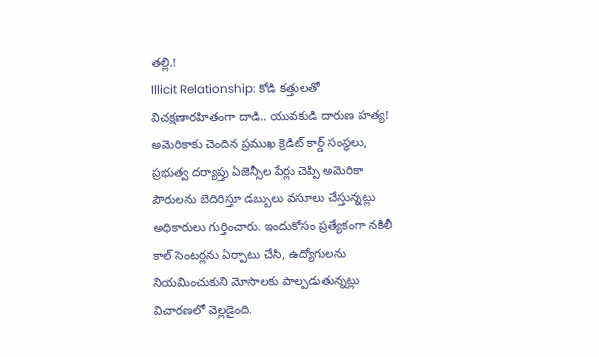తల్లి.!
Illicit Relationship: కోడి కత్తులతో విచక్షణారహితంగా దాడి.. యువకుడి దారుణ హత్య!
అమెరికాకు చెందిన ప్రముఖ క్రెడిట్ కార్డ్ సంస్థలు, ప్రభుత్వ దర్యాప్తు ఏజెన్సీల పేర్లు చెప్పి అమెరికా పౌరులను బెదిరిస్తూ డబ్బులు వసూలు చేస్తున్నట్లు అధికారులు గుర్తించారు. ఇందుకోసం ప్రత్యేకంగా నకిలీ కాల్ సెంటర్లను ఏర్పాటు చేసి, ఉద్యోగులను నియమించుకుని మోసాలకు పాల్పడుతున్నట్లు విచారణలో వెల్లడైంది.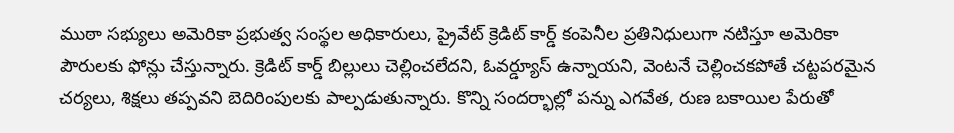ముఠా సభ్యులు అమెరికా ప్రభుత్వ సంస్థల అధికారులు, ప్రైవేట్ క్రెడిట్ కార్డ్ కంపెనీల ప్రతినిధులుగా నటిస్తూ అమెరికా పౌరులకు ఫోన్లు చేస్తున్నారు. క్రెడిట్ కార్డ్ బిల్లులు చెల్లించలేదని, ఓవర్డ్యూస్ ఉన్నాయని, వెంటనే చెల్లించకపోతే చట్టపరమైన చర్యలు, శిక్షలు తప్పవని బెదిరింపులకు పాల్పడుతున్నారు. కొన్ని సందర్భాల్లో పన్ను ఎగవేత, రుణ బకాయిల పేరుతో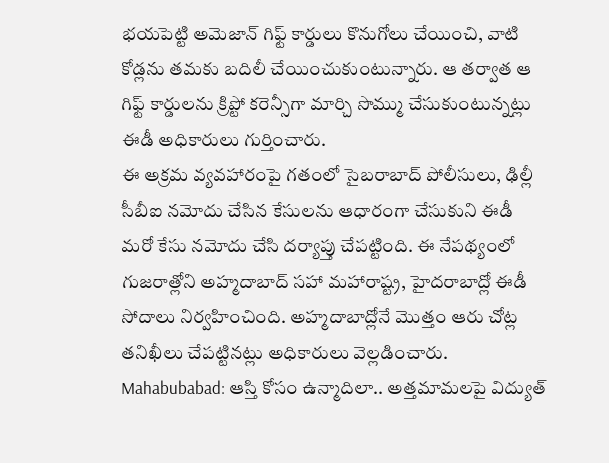భయపెట్టి అమెజాన్ గిఫ్ట్ కార్డులు కొనుగోలు చేయించి, వాటి కోడ్లను తమకు బదిలీ చేయించుకుంటున్నారు. ఆ తర్వాత ఆ గిఫ్ట్ కార్డులను క్రిప్టో కరెన్సీగా మార్చి సొమ్ము చేసుకుంటున్నట్లు ఈడీ అధికారులు గుర్తించారు.
ఈ అక్రమ వ్యవహారంపై గతంలో సైబరాబాద్ పోలీసులు, ఢిల్లీ సీబీఐ నమోదు చేసిన కేసులను ఆధారంగా చేసుకుని ఈడీ మరో కేసు నమోదు చేసి దర్యాప్తు చేపట్టింది. ఈ నేపథ్యంలో గుజరాత్లోని అహ్మదాబాద్ సహా మహారాష్ట్ర, హైదరాబాద్లో ఈడీ సోదాలు నిర్వహించింది. అహ్మదాబాద్లోనే మొత్తం ఆరు చోట్ల తనిఖీలు చేపట్టినట్లు అధికారులు వెల్లడించారు.
Mahabubabad: ఆస్తి కోసం ఉన్మాదిలా.. అత్తమామలపై విద్యుత్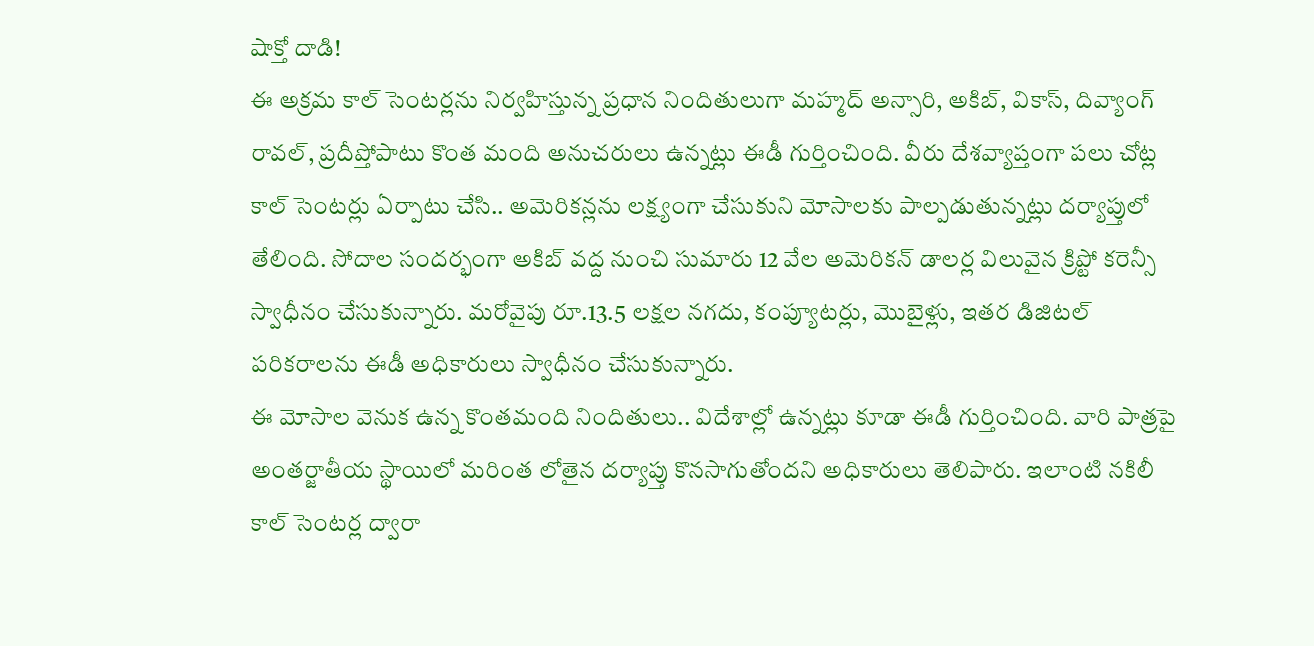షాక్తో దాడి!
ఈ అక్రమ కాల్ సెంటర్లను నిర్వహిస్తున్న ప్రధాన నిందితులుగా మహ్మద్ అన్సారి, అకిబ్, వికాస్, దివ్యాంగ్ రావల్, ప్రదీప్తోపాటు కొంత మంది అనుచరులు ఉన్నట్లు ఈడీ గుర్తించింది. వీరు దేశవ్యాప్తంగా పలు చోట్ల కాల్ సెంటర్లు ఏర్పాటు చేసి.. అమెరికన్లను లక్ష్యంగా చేసుకుని మోసాలకు పాల్పడుతున్నట్లు దర్యాప్తులో తేలింది. సోదాల సందర్భంగా అకిబ్ వద్ద నుంచి సుమారు 12 వేల అమెరికన్ డాలర్ల విలువైన క్రిప్టో కరెన్సీ స్వాధీనం చేసుకున్నారు. మరోవైపు రూ.13.5 లక్షల నగదు, కంప్యూటర్లు, మొబైళ్లు, ఇతర డిజిటల్ పరికరాలను ఈడీ అధికారులు స్వాధీనం చేసుకున్నారు.
ఈ మోసాల వెనుక ఉన్న కొంతమంది నిందితులు.. విదేశాల్లో ఉన్నట్లు కూడా ఈడీ గుర్తించింది. వారి పాత్రపై అంతర్జాతీయ స్థాయిలో మరింత లోతైన దర్యాప్తు కొనసాగుతోందని అధికారులు తెలిపారు. ఇలాంటి నకిలీ కాల్ సెంటర్ల ద్వారా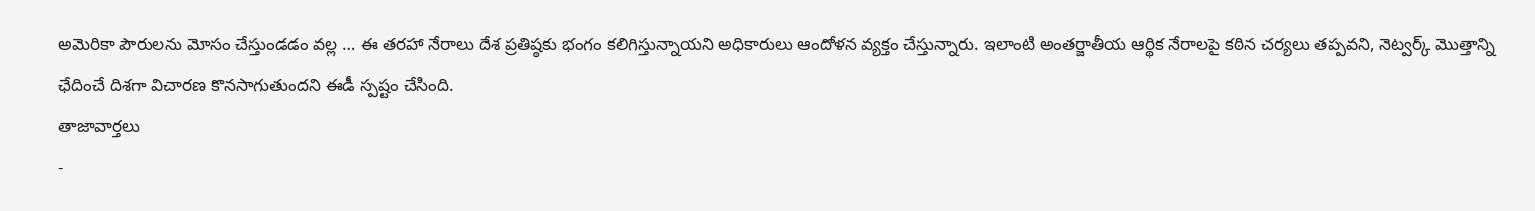అమెరికా పౌరులను మోసం చేస్తుండడం వల్ల … ఈ తరహా నేరాలు దేశ ప్రతిష్ఠకు భంగం కలిగిస్తున్నాయని అధికారులు ఆందోళన వ్యక్తం చేస్తున్నారు. ఇలాంటి అంతర్జాతీయ ఆర్థిక నేరాలపై కఠిన చర్యలు తప్పవని, నెట్వర్క్ మొత్తాన్ని ఛేదించే దిశగా విచారణ కొనసాగుతుందని ఈడీ స్పష్టం చేసింది.
తాజావార్తలు
-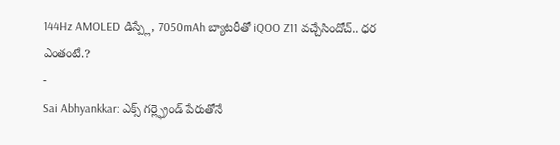144Hz AMOLED డిస్ప్లే, 7050mAh బ్యాటరీతో iQOO Z11 వచ్చేసిందోచ్.. ధర ఎంతంటే.?
-
Sai Abhyankkar: ఎక్స్ గర్ల్ఫ్రెండ్ పేరుతోనే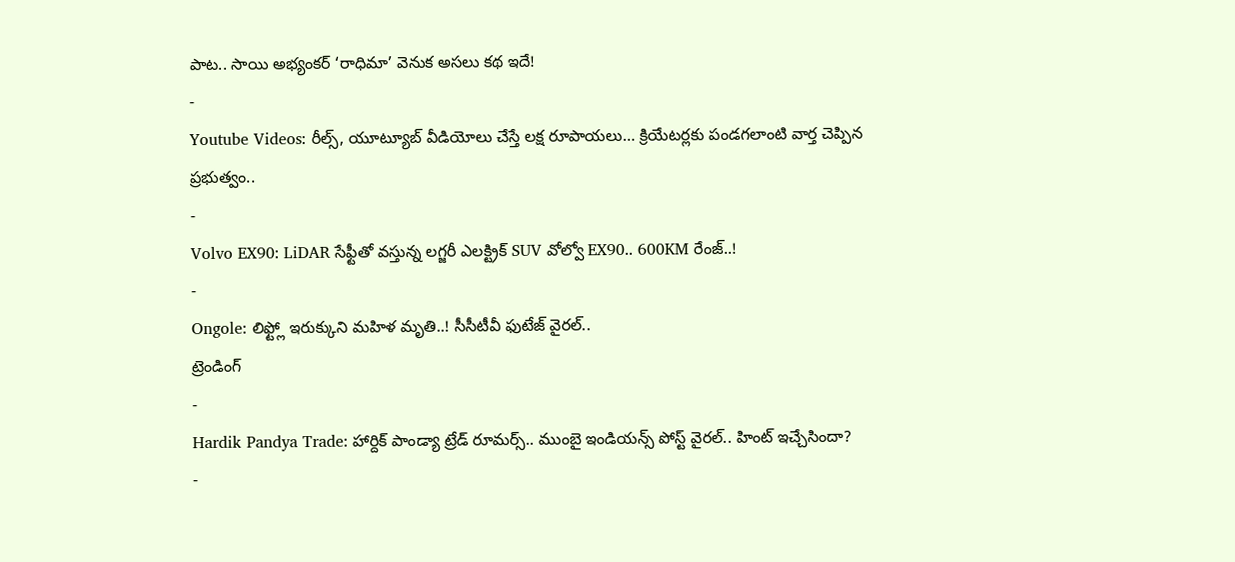పాట.. సాయి అభ్యంకర్ ‘రాధిమా’ వెనుక అసలు కథ ఇదే!
-
Youtube Videos: రీల్స్, యూట్యూబ్ వీడియోలు చేస్తే లక్ష రూపాయలు… క్రియేటర్లకు పండగలాంటి వార్త చెప్పిన ప్రభుత్వం..
-
Volvo EX90: LiDAR సేఫ్టీతో వస్తున్న లగ్జరీ ఎలక్ట్రిక్ SUV వోల్వో EX90.. 600KM రేంజ్..!
-
Ongole: లిఫ్ట్లో ఇరుక్కుని మహిళ మృతి..! సీసీటీవీ ఫుటేజ్ వైరల్..
ట్రెండింగ్
-
Hardik Pandya Trade: హార్దిక్ పాండ్యా ట్రేడ్ రూమర్స్.. ముంబై ఇండియన్స్ పోస్ట్ వైరల్.. హింట్ ఇచ్చేసిందా?
-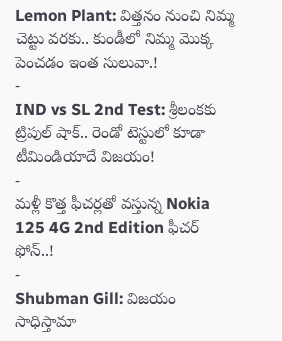Lemon Plant: విత్తనం నుంచి నిమ్మ చెట్టు వరకు.. కుండీలో నిమ్మ మొక్క పెంచడం ఇంత సులువా.!
-
IND vs SL 2nd Test: శ్రీలంకకు ట్రిపుల్ షాక్.. రెండో టెస్టులో కూడా టీమిండియాదే విజయం!
-
మళ్లీ కొత్త ఫీచర్లతో వస్తున్న Nokia 125 4G 2nd Edition ఫీచర్ ఫోన్..!
-
Shubman Gill: విజయం సాధిస్తామా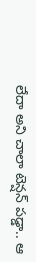లేదా అని చాలా టెన్షన్ పడ్డా.. ఆ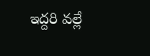ఇద్దరి వల్లే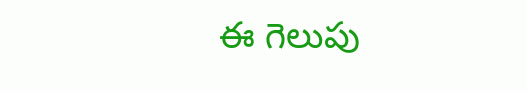ఈ గెలుపు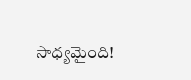సాధ్యమైంది!